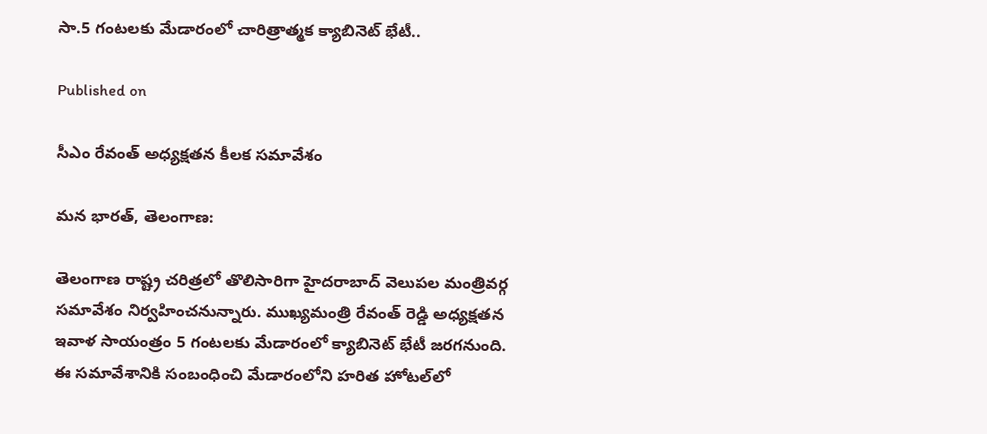సా.5 గంటలకు మేడారంలో చారిత్రాత్మక క్యాబినెట్ భేటీ..

Published on

సీఎం రేవంత్ అధ్యక్షతన కీలక సమావేశం

మన భారత్, తెలంగాణ:

తెలంగాణ రాష్ట్ర చరిత్రలో తొలిసారిగా హైదరాబాద్ వెలుపల మంత్రివర్గ సమావేశం నిర్వహించనున్నారు. ముఖ్యమంత్రి రేవంత్ రెడ్డి అధ్యక్షతన ఇవాళ సాయంత్రం 5 గంటలకు మేడారంలో క్యాబినెట్ భేటీ జరగనుంది. ఈ సమావేశానికి సంబంధించి మేడారంలోని హరిత హోటల్‌లో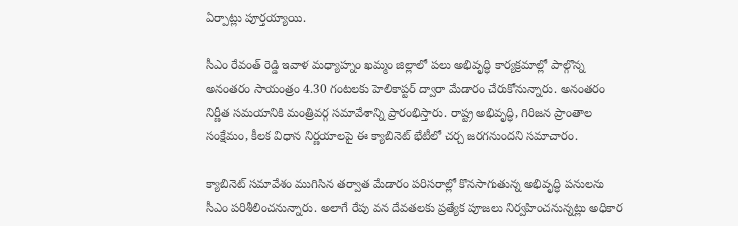ఏర్పాట్లు పూర్తయ్యాయి.

సీఎం రేవంత్ రెడ్డి ఇవాళ మధ్యాహ్నం ఖమ్మం జిల్లాలో పలు అభివృద్ధి కార్యక్రమాల్లో పాల్గొన్న అనంతరం సాయంత్రం 4.30 గంటలకు హెలికాప్టర్ ద్వారా మేడారం చేరుకోనున్నారు. అనంతరం నిర్ణీత సమయానికి మంత్రివర్గ సమావేశాన్ని ప్రారంభిస్తారు. రాష్ట్ర అభివృద్ధి, గిరిజన ప్రాంతాల సంక్షేమం, కీలక విధాన నిర్ణయాలపై ఈ క్యాబినెట్ భేటీలో చర్చ జరగనుందని సమాచారం.

క్యాబినెట్ సమావేశం ముగిసిన తర్వాత మేడారం పరిసరాల్లో కొనసాగుతున్న అభివృద్ధి పనులను సీఎం పరిశీలించనున్నారు. అలాగే రేపు వన దేవతలకు ప్రత్యేక పూజలు నిర్వహించనున్నట్లు అధికార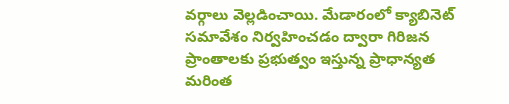వర్గాలు వెల్లడించాయి. మేడారంలో క్యాబినెట్ సమావేశం నిర్వహించడం ద్వారా గిరిజన ప్రాంతాలకు ప్రభుత్వం ఇస్తున్న ప్రాధాన్యత మరింత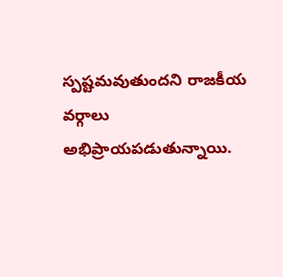స్పష్టమవుతుందని రాజకీయ వర్గాలు అభిప్రాయపడుతున్నాయి.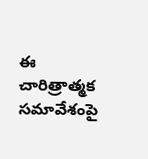ఈ చారిత్రాత్మక సమావేశంపై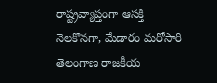రాష్ట్రవ్యాప్తంగా ఆసక్తి నెలకొనగా, మేడారం మరోసారి తెలంగాణ రాజకీయ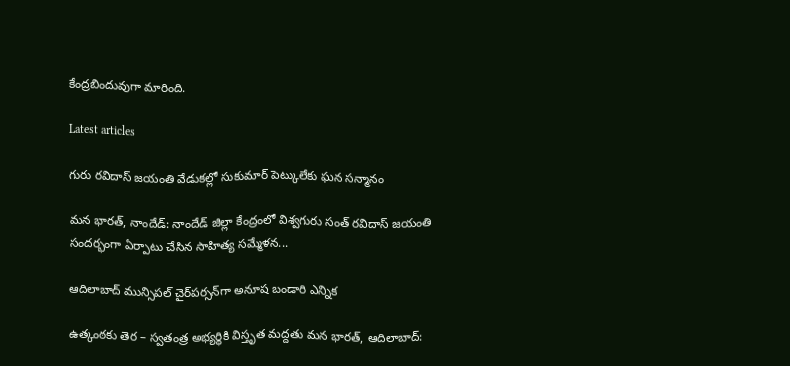కేంద్రబిందువుగా మారింది.

Latest articles

గురు రవిదాస్ జయంతి వేడుకల్లో సుకుమార్ పెట్కులేకు ఘన సన్మానం

మన భారత్, నాందేడ్: నాందేడ్ జిల్లా కేంద్రంలో విశ్వగురు సంత్ రవిదాస్ జయంతి సందర్భంగా ఏర్పాటు చేసిన సాహిత్య సమ్మేళన...

ఆదిలాబాద్ మున్సిపల్ చైర్‌పర్సన్‌గా అనూష బండారి ఎన్నిక

ఉత్కంఠకు తెర – స్వతంత్ర అభ్యర్థికి విస్తృత మద్దతు మన భారత్, ఆదిలాబాద్: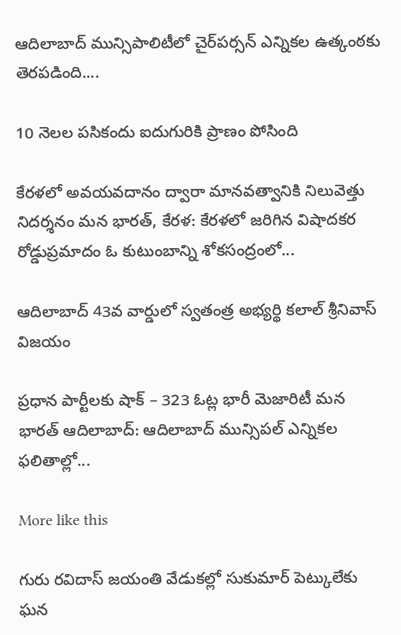ఆదిలాబాద్ మున్సిపాలిటీలో చైర్‌పర్సన్ ఎన్నికల ఉత్కంఠకు తెరపడింది....

10 నెలల పసికందు ఐదుగురికి ప్రాణం పోసింది

కేరళలో అవయవదానం ద్వారా మానవత్వానికి నిలువెత్తు నిదర్శనం మన భారత్, కేరళ: కేరళలో జరిగిన విషాదకర రోడ్డుప్రమాదం ఓ కుటుంబాన్ని శోకసంద్రంలో...

ఆదిలాబాద్ 43వ వార్డులో స్వతంత్ర అభ్యర్థి కలాల్ శ్రీనివాస్ విజయం

ప్రధాన పార్టీలకు షాక్ – 323 ఓట్ల భారీ మెజారిటీ మన భారత్ ఆదిలాబాద్: ఆదిలాబాద్ మున్సిపల్ ఎన్నికల ఫలితాల్లో...

More like this

గురు రవిదాస్ జయంతి వేడుకల్లో సుకుమార్ పెట్కులేకు ఘన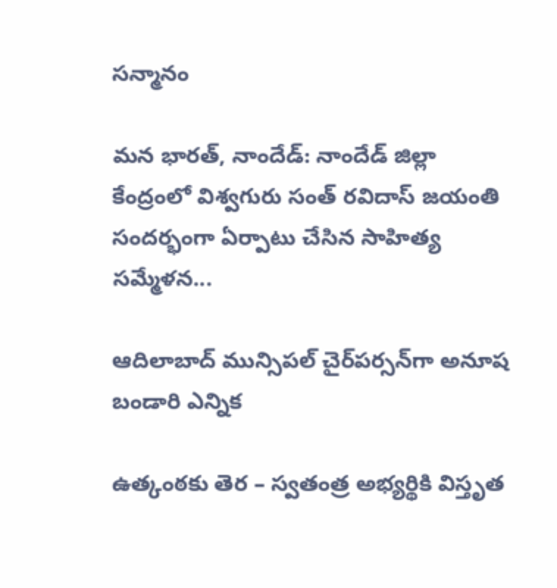సన్మానం

మన భారత్, నాందేడ్: నాందేడ్ జిల్లా కేంద్రంలో విశ్వగురు సంత్ రవిదాస్ జయంతి సందర్భంగా ఏర్పాటు చేసిన సాహిత్య సమ్మేళన...

ఆదిలాబాద్ మున్సిపల్ చైర్‌పర్సన్‌గా అనూష బండారి ఎన్నిక

ఉత్కంఠకు తెర – స్వతంత్ర అభ్యర్థికి విస్తృత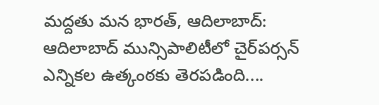మద్దతు మన భారత్, ఆదిలాబాద్: ఆదిలాబాద్ మున్సిపాలిటీలో చైర్‌పర్సన్ ఎన్నికల ఉత్కంఠకు తెరపడింది....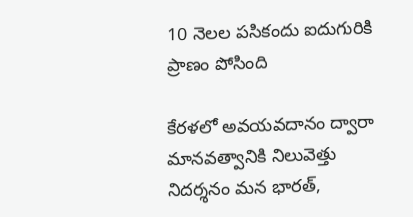10 నెలల పసికందు ఐదుగురికి ప్రాణం పోసింది

కేరళలో అవయవదానం ద్వారా మానవత్వానికి నిలువెత్తు నిదర్శనం మన భారత్,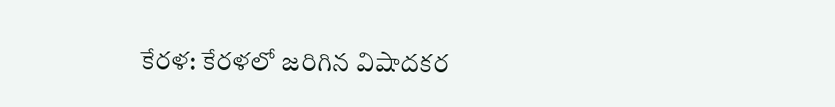కేరళ: కేరళలో జరిగిన విషాదకర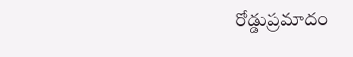రోడ్డుప్రమాదం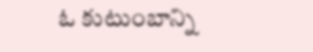ఓ కుటుంబాన్ని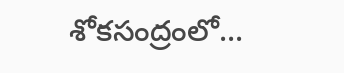శోకసంద్రంలో...